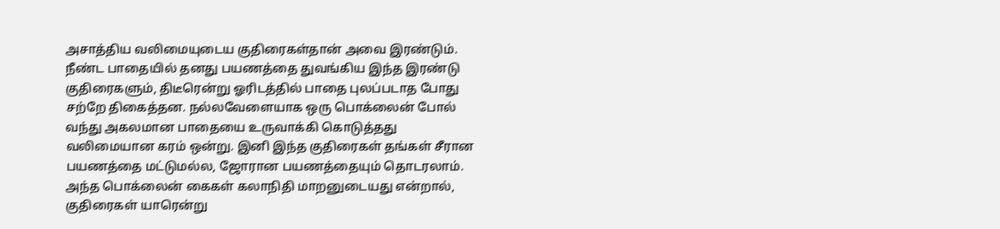அசாத்திய வலிமையுடைய குதிரைகள்தான் அவை இரண்டும். நீண்ட பாதையில் தனது பயணத்தை துவங்கிய இந்த இரண்டு குதிரைகளும், திடீரென்று ஓரிடத்தில் பாதை புலப்படாத போது சற்றே திகைத்தன. நல்லவேளையாக ஒரு பொக்லைன் போல் வந்து அகலமான பாதையை உருவாக்கி கொடுத்தது வலிமையான கரம் ஒன்று. இனி இந்த குதிரைகள் தங்கள் சீரான பயணத்தை மட்டுமல்ல, ஜோரான பயணத்தையும் தொடரலாம்.
அந்த பொக்லைன் கைகள் கலாநிதி மாறனுடையது என்றால், குதிரைகள் யாரென்று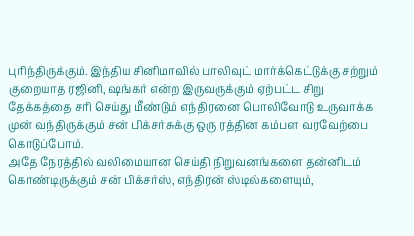புரிந்திருக்கும். இந்திய சினிமாவில் பாலிவுட் மார்க்கெட்டுக்கு சற்றும் குறையாத ரஜினி, ஷங்கர் என்ற இருவருக்கும் ஏற்பட்ட சிறு தேக்கத்தை சரி செய்து மீண்டும் எந்திரனை பொலிவோடு உருவாக்க முன் வந்திருக்கும் சன் பிக்சர்சுக்கு ஒரு ரத்தின கம்பள வரவேற்பை கொடுப்போம்.
அதே நேரத்தில் வலிமையான செய்தி நிறுவனங்களை தன்னிடம் கொண்டிருக்கும் சன் பிக்சர்ஸ், எந்திரன் ஸ்டில்களையும்,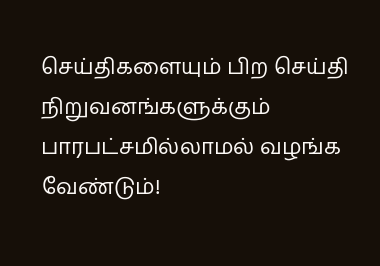செய்திகளையும் பிற செய்தி நிறுவனங்களுக்கும் பாரபட்சமில்லாமல் வழங்க வேண்டும்!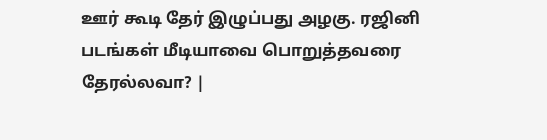ஊர் கூடி தேர் இழுப்பது அழகு. ரஜினி படங்கள் மீடியாவை பொறுத்தவரை தேரல்லவா? |